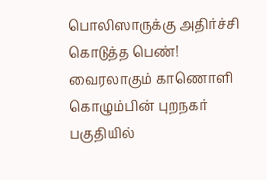பொலிஸாருக்கு அதிர்ச்சி கொடுத்த பெண்! வைரலாகும் காணொளி
கொழும்பின் புறநகர் பகுதியில்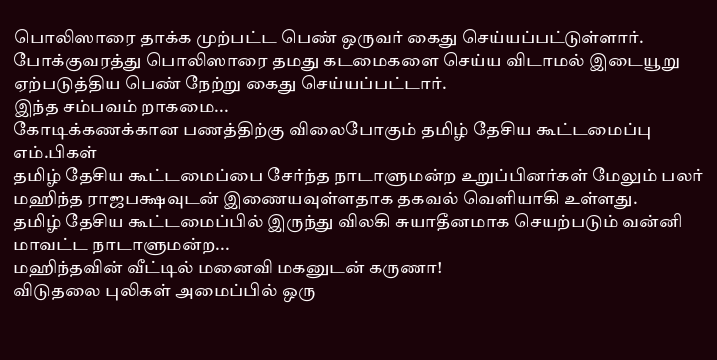பொலிஸாரை தாக்க முற்பட்ட பெண் ஒருவர் கைது செய்யப்பட்டுள்ளார்.
போக்குவரத்து பொலிஸாரை தமது கடமைகளை செய்ய விடாமல் இடையூறு ஏற்படுத்திய பெண் நேற்று கைது செய்யப்பட்டார்.
இந்த சம்பவம் றாகமை...
கோடிக்கணக்கான பணத்திற்கு விலைபோகும் தமிழ் தேசிய கூட்டமைப்பு எம்.பிகள்
தமிழ் தேசிய கூட்டமைப்பை சேர்ந்த நாடாளுமன்ற உறுப்பினர்கள் மேலும் பலர் மஹிந்த ராஜபக்ஷவுடன் இணையவுள்ளதாக தகவல் வெளியாகி உள்ளது.
தமிழ் தேசிய கூட்டமைப்பில் இருந்து விலகி சுயாதீனமாக செயற்படும் வன்னி மாவட்ட நாடாளுமன்ற...
மஹிந்தவின் வீட்டில் மனைவி மகனுடன் கருணா!
விடுதலை புலிகள் அமைப்பில் ஒரு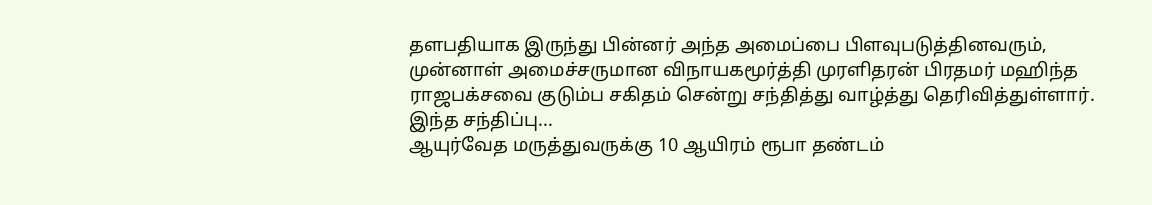தளபதியாக இருந்து பின்னர் அந்த அமைப்பை பிளவுபடுத்தினவரும், முன்னாள் அமைச்சருமான விநாயகமூர்த்தி முரளிதரன் பிரதமர் மஹிந்த ராஜபக்சவை குடும்ப சகிதம் சென்று சந்தித்து வாழ்த்து தெரிவித்துள்ளார்.
இந்த சந்திப்பு...
ஆயுர்வேத மருத்துவருக்கு 10 ஆயிரம் ரூபா தண்டம்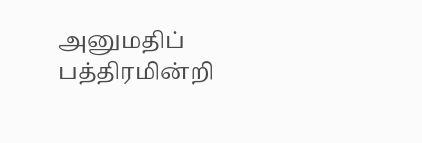அனுமதிப் பத்திரமின்றி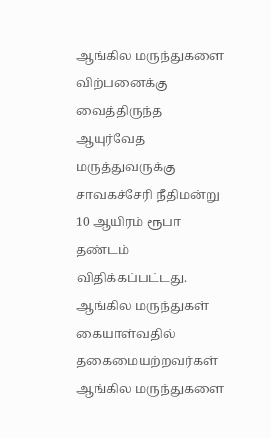ஆங்கில மருந்துகளை விற்பனைக்கு வைத்திருந்த ஆயுர்வேத மருத்துவருக்கு சாவகச்சேரி நீதிமன்று 10 ஆயிரம் ரூபா தண்டம் விதிக்கப்பட்டது.
ஆங்கில மருந்துகள் கையாள்வதில் தகைமையற்றவர்கள் ஆங்கில மருந்துகளை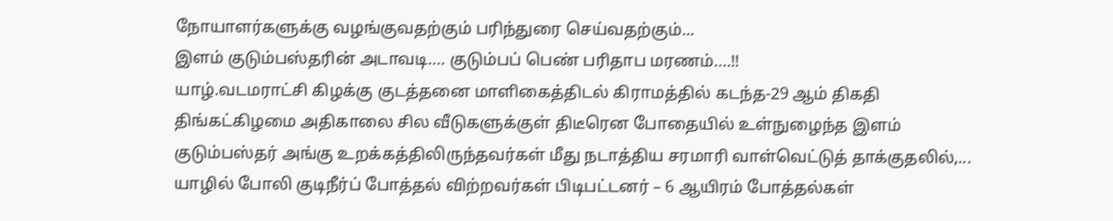நோயாளர்களுக்கு வழங்குவதற்கும் பரிந்துரை செய்வதற்கும்...
இளம் குடும்பஸ்தரின் அடாவடி…. குடும்பப் பெண் பரிதாப மரணம்….!!
யாழ்.வடமராட்சி கிழக்கு குடத்தனை மாளிகைத்திடல் கிராமத்தில் கடந்த-29 ஆம் திகதி திங்கட்கிழமை அதிகாலை சில வீடுகளுக்குள் திடீரென போதையில் உள்நுழைந்த இளம் குடும்பஸ்தர் அங்கு உறக்கத்திலிருந்தவர்கள் மீது நடாத்திய சரமாரி வாள்வெட்டுத் தாக்குதலில்,...
யாழில் போலி குடிநீர்ப் போத்தல் விற்றவர்கள் பிடிபட்டனர் – 6 ஆயிரம் போத்தல்கள்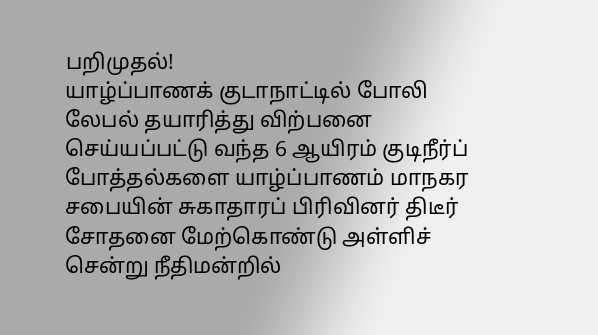பறிமுதல்!
யாழ்ப்பாணக் குடாநாட்டில் போலி லேபல் தயாரித்து விற்பனை செய்யப்பட்டு வந்த 6 ஆயிரம் குடிநீர்ப் போத்தல்களை யாழ்ப்பாணம் மாநகர சபையின் சுகாதாரப் பிரிவினர் திடீர் சோதனை மேற்கொண்டு அள்ளிச் சென்று நீதிமன்றில்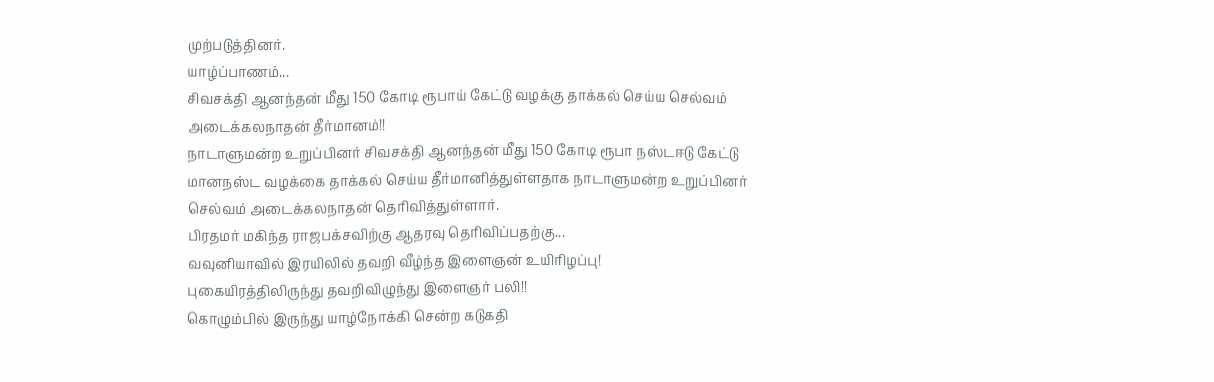முற்படுத்தினர்.
யாழ்ப்பாணம்...
சிவசக்தி ஆனந்தன் மீது 150 கோடி ரூபாய் கேட்டு வழக்கு தாக்கல் செய்ய செல்வம் அடைக்கலநாதன் தீர்மானம்!!
நாடாளுமன்ற உறுப்பினர் சிவசக்தி ஆனந்தன் மீது 150 கோடி ரூபா நஸ்டஈடு கேட்டு மானநஸ்ட வழக்கை தாக்கல் செய்ய தீர்மானித்துள்ளதாக நாடாளுமன்ற உறுப்பினர் செல்வம் அடைக்கலநாதன் தெரிவித்துள்ளார்.
பிரதமர் மகிந்த ராஜபக்சவிற்கு ஆதரவு தெரிவிப்பதற்கு...
வவுனியாவில் இரயிலில் தவறி வீழ்ந்த இளைஞன் உயிரிழப்பு!
புகையிரத்திலிருந்து தவறிவிழுந்து இளைஞர் பலி!!
கொழும்பில் இருந்து யாழ்நோக்கி சென்ற கடுகதி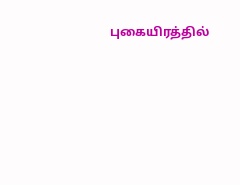புகையிரத்தில்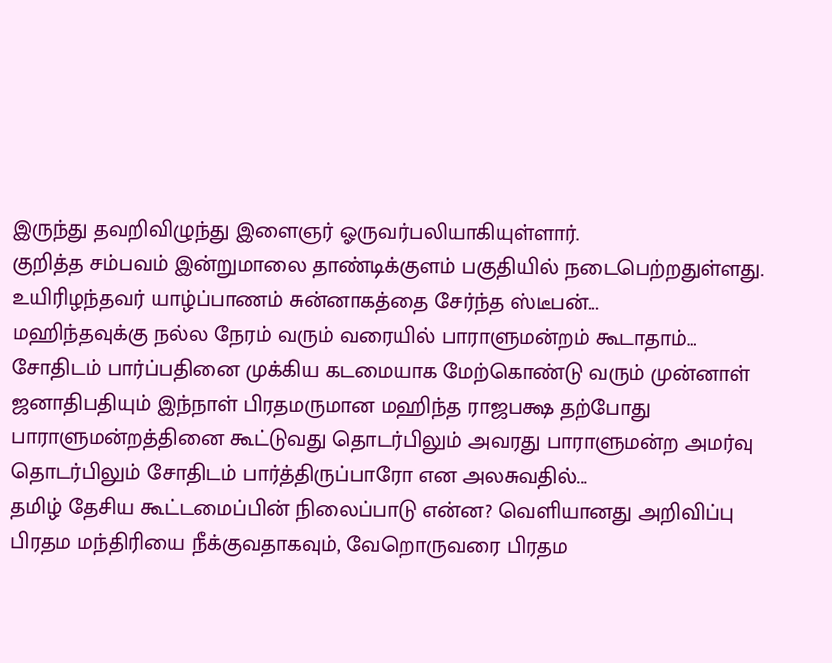இருந்து தவறிவிழுந்து இளைஞர் ஓருவர்பலியாகியுள்ளார்.
குறித்த சம்பவம் இன்றுமாலை தாண்டிக்குளம் பகுதியில் நடைபெற்றதுள்ளது.
உயிரிழந்தவர் யாழ்ப்பாணம் சுன்னாகத்தை சேர்ந்த ஸ்டீபன்...
மஹிந்தவுக்கு நல்ல நேரம் வரும் வரையில் பாராளுமன்றம் கூடாதாம்…
சோதிடம் பார்ப்பதினை முக்கிய கடமையாக மேற்கொண்டு வரும் முன்னாள் ஜனாதிபதியும் இந்நாள் பிரதமருமான மஹிந்த ராஜபக்ஷ தற்போது பாராளுமன்றத்தினை கூட்டுவது தொடர்பிலும் அவரது பாராளுமன்ற அமர்வு தொடர்பிலும் சோதிடம் பார்த்திருப்பாரோ என அலசுவதில்...
தமிழ் தேசிய கூட்டமைப்பின் நிலைப்பாடு என்ன? வெளியானது அறிவிப்பு
பிரதம மந்திரியை நீக்குவதாகவும், வேறொருவரை பிரதம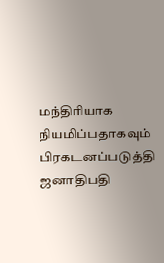மந்திரியாக நியமிப்பதாகவும் பிரகடனப்படுத்தி ஜனாதிபதி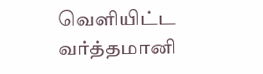வெளியிட்ட வர்த்தமானி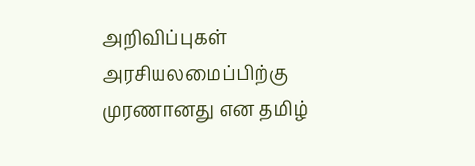அறிவிப்புகள் அரசியலமைப்பிற்கு முரணானது என தமிழ்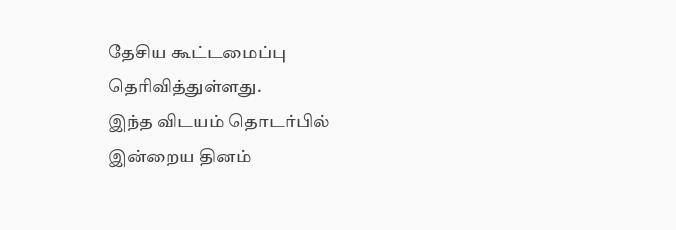தேசிய கூட்டமைப்பு தெரிவித்துள்ளது.
இந்த விடயம் தொடர்பில் இன்றைய தினம்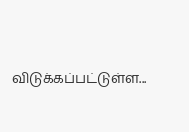விடுக்கப்பட்டுள்ள...